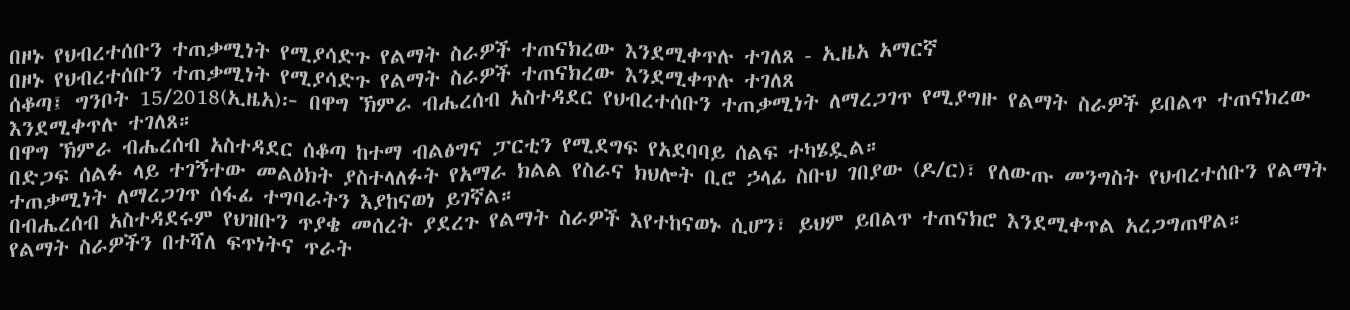በዞኑ የህብረተሰቡን ተጠቃሚነት የሚያሳድጉ የልማት ስራዎች ተጠናክረው እንደሚቀጥሉ ተገለጸ - ኢዜአ አማርኛ
በዞኑ የህብረተሰቡን ተጠቃሚነት የሚያሳድጉ የልማት ስራዎች ተጠናክረው እንደሚቀጥሉ ተገለጸ
ሰቆጣ፤ ግንቦት 15/2018(ኢዜአ)፦ በዋግ ኽምራ ብሔረሰብ አስተዳደር የህብረተሰቡን ተጠቃሚነት ለማረጋገጥ የሚያግዙ የልማት ስራዎች ይበልጥ ተጠናክረው እንደሚቀጥሉ ተገለጸ።
በዋግ ኽምራ ብሔረሰብ አስተዳደር ሰቆጣ ከተማ ብልፅግና ፓርቲን የሚደግፍ የአደባባይ ሰልፍ ተካሄዷል።
በድጋፍ ሰልፉ ላይ ተገኝተው መልዕክት ያስተላለፉት የአማራ ክልል የስራና ክህሎት ቢሮ ኃላፊ ስቡህ ገበያው (ዶ/ር)፣ የለውጡ መንግስት የህብረተሰቡን የልማት ተጠቃሚነት ለማረጋገጥ ሰፋፊ ተግባራትን እያከናወነ ይገኛል።
በብሔረሰብ አስተዳደሩም የህዝቡን ጥያቄ መሰረት ያደረጉ የልማት ስራዎች እየተከናወኑ ሲሆን፣ ይህም ይበልጥ ተጠናክሮ እንደሚቀጥል አረጋግጠዋል።
የልማት ስራዎችን በተሻለ ፍጥነትና ጥራት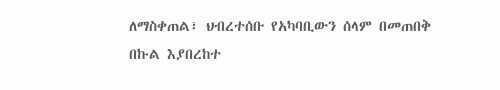ለማስቀጠል፣ ህብረተሰቡ የአካባቢውን ሰላም በመጠበቅ በኩል እያበረከተ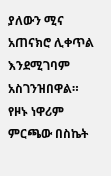ያለውን ሚና አጠናክሮ ሊቀጥል እንደሚገባም አስገንዝበዋል።
የዞኑ ነዋሪም ምርጫው በስኬት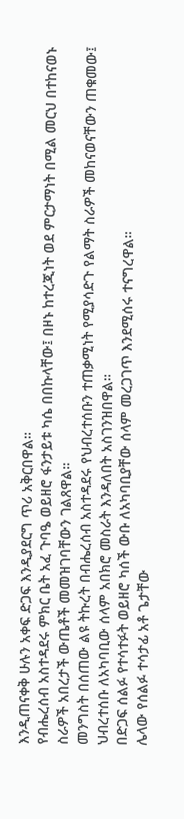እንዲጠናቀቅ ሁሉን አቀፍ ድጋፍ እንዲያደርግ ጥሪ አቅርበዋል።
የብሔረሰብ አስተዳደሩ ምክር ቤት አፈ ጉባዔ ወይዘሮ ፋንታይቱ ካሴ በበኩላቸው፤ በዞኑ ከተረጂነት ወደ ምርታማነት በሚል መርህ በተከናወኑ ስራዎች አበረታች ውጤቶች መመዝገባቸውን ገልጸዋል።
መንግስት በሰጠው ልዩ ትኩረት በብሔረሰብ አስተዳደሩ የህብረተሰቡን ተጠቃሚነት የሚያሳድጉ የልማት ስራዎች መከናወናቸውን ጠቁመው፤ ህብረተሰቡ ለአካባቢው ሰላም አበክሮ መስራት እንዳለበት አስገንዝበዋል።
በድጋፍ ሰልፉ የተሳተፉት ወይዘሮ ካሰች ውቡ ለአካባቢያቸው ሰላም መረጋገጥ እንደሚሰሩ ተናግረዋል።
ሌላው የሰልፉ ተሳታፊ አቶ ጌታቸው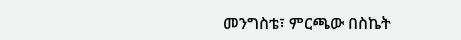መንግስቴ፣ ምርጫው በስኬት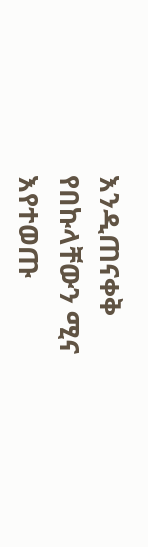እንዲጠናቀቅ የበኩላቸውን ሚና እየተወጡ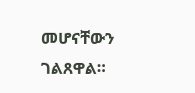መሆናቸውን ገልጸዋል።